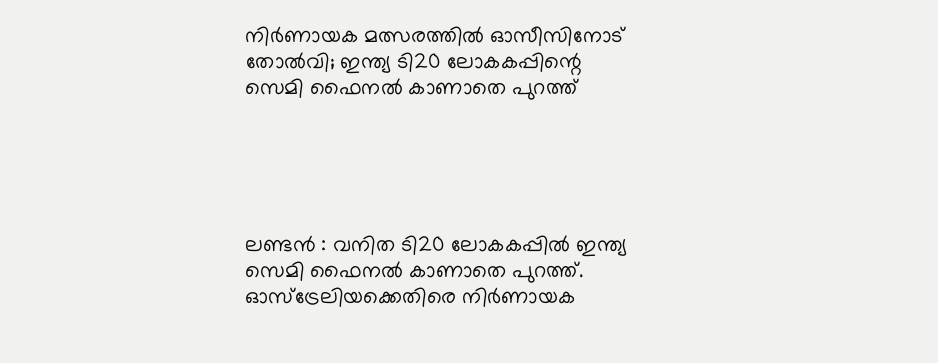നിര്‍ണായക മത്സരത്തില്‍ ഓസീസിനോട് തോല്‍വി; ഇന്ത്യ ടി20 ലോകകപ്പിന്റെ സെമി ഫൈനല്‍ കാണാതെ പുറത്ത്





ലണ്ടന്‍ : വനിത ടി20 ലോകകപ്പില്‍ ഇന്ത്യ സെമി ഫൈനല്‍ കാണാതെ പുറത്ത്. ഓസ്‌ട്രേലിയക്കെതിരെ നിര്‍ണായക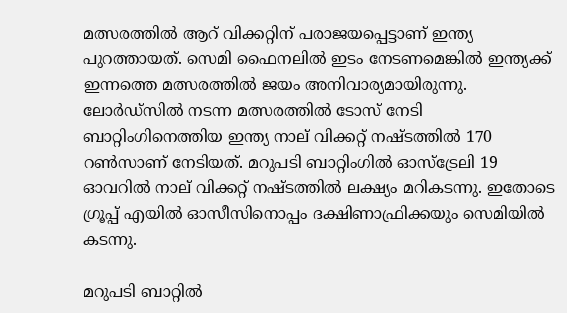മത്സരത്തില്‍ ആറ് വിക്കറ്റിന് പരാജയപ്പെട്ടാണ് ഇന്ത്യ പുറത്തായത്. സെമി ഫൈനലില്‍ ഇടം നേടണമെങ്കില്‍ ഇന്ത്യക്ക് ഇന്നത്തെ മത്സരത്തില്‍ ജയം അനിവാര്യമായിരുന്നു. ലോര്‍ഡ്‌സില്‍ നടന്ന മത്സരത്തില്‍ ടോസ് നേടി ബാറ്റിംഗിനെത്തിയ ഇന്ത്യ നാല് വിക്കറ്റ് നഷ്ടത്തില്‍ 170 റണ്‍സാണ് നേടിയത്. മറുപടി ബാറ്റിംഗില്‍ ഓസ്‌ട്രേലി 19 ഓവറില്‍ നാല് വിക്കറ്റ് നഷ്ടത്തില്‍ ലക്ഷ്യം മറികടന്നു. ഇതോടെ ഗ്രൂപ്പ് എയില്‍ ഓസീസിനൊപ്പം ദക്ഷിണാഫ്രിക്കയും സെമിയില്‍ കടന്നു.

മറുപടി ബാറ്റില്‍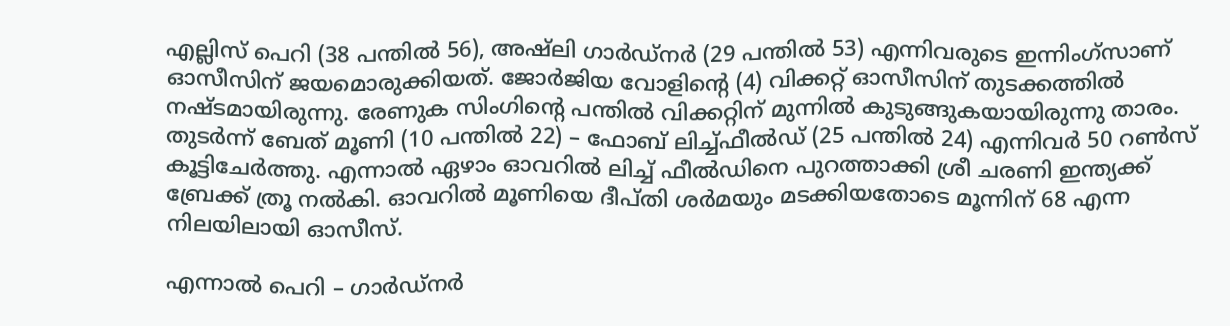എല്ലിസ് പെറി (38 പന്തില്‍ 56), അഷ്‌ലി ഗാര്‍ഡ്‌നര്‍ (29 പന്തില്‍ 53) എന്നിവരുടെ ഇന്നിംഗ്‌സാണ് ഓസീസിന് ജയമൊരുക്കിയത്. ജോര്‍ജിയ വോളിന്റെ (4) വിക്കറ്റ് ഓസീസിന് തുടക്കത്തില്‍ നഷ്ടമായിരുന്നു. രേണുക സിംഗിന്റെ പന്തില്‍ വിക്കറ്റിന് മുന്നില്‍ കുടുങ്ങുകയായിരുന്നു താരം. തുടര്‍ന്ന് ബേത് മൂണി (10 പന്തില്‍ 22) – ഫോബ് ലിച്ച്ഫീല്‍ഡ് (25 പന്തില്‍ 24) എന്നിവര്‍ 50 റണ്‍സ് കൂട്ടിചേര്‍ത്തു. എന്നാല്‍ ഏഴാം ഓവറില്‍ ലിച്ച് ഫീല്‍ഡിനെ പുറത്താക്കി ശ്രീ ചരണി ഇന്ത്യക്ക് ബ്രേക്ക് ത്രൂ നല്‍കി. ഓവറില്‍ മൂണിയെ ദീപ്തി ശര്‍മയും മടക്കിയതോടെ മൂന്നിന് 68 എന്ന നിലയിലായി ഓസീസ്.

എന്നാല്‍ പെറി – ഗാര്‍ഡ്‌നര്‍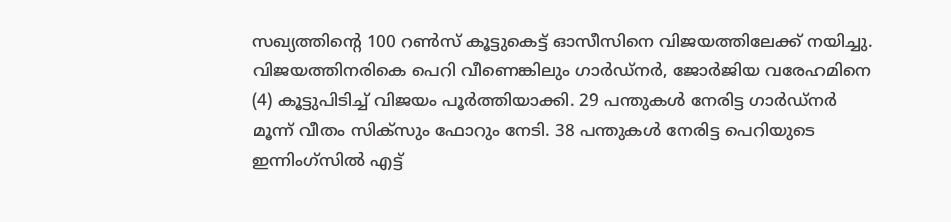സഖ്യത്തിന്റെ 100 റണ്‍സ് കൂട്ടുകെട്ട് ഓസീസിനെ വിജയത്തിലേക്ക് നയിച്ചു. വിജയത്തിനരികെ പെറി വീണെങ്കിലും ഗാര്‍ഡ്‌നര്‍, ജോര്‍ജിയ വരേഹമിനെ (4) കൂട്ടുപിടിച്ച് വിജയം പൂര്‍ത്തിയാക്കി. 29 പന്തുകള്‍ നേരിട്ട ഗാര്‍ഡ്‌നര്‍ മൂന്ന് വീതം സിക്‌സും ഫോറും നേടി. 38 പന്തുകള്‍ നേരിട്ട പെറിയുടെ ഇന്നിംഗ്‌സില്‍ എട്ട്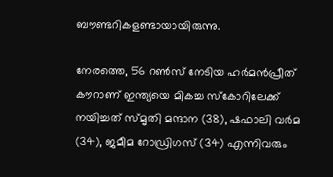ബൗണ്ടറികളണ്ടായായിരുന്നു.

നേരത്തെ, 56 റണ്‍സ് നേടിയ ഹര്‍മന്‍പ്രീത് കൗറാണ് ഇന്ത്യയെ മികച്ച സ്‌കോറിലേക്ക് നയിച്ചത് സ്മൃതി മന്ദാന (38), ഷഫാലി വര്‍മ (34), ജമീമ റോഡ്രിഗസ് (34) എന്നിവരും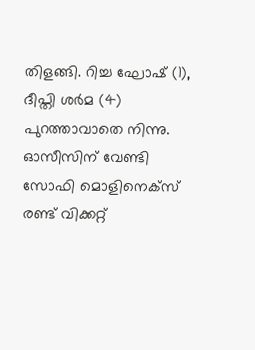തിളങ്ങി. റിച്ച ഘോഷ് (1), ദീപ്തി ശര്‍മ (4) പുറത്താവാതെ നിന്നു. ഓസീസിന് വേണ്ടി സോഫി മൊളിനെക്‌സ് രണ്ട് വിക്കറ്റ്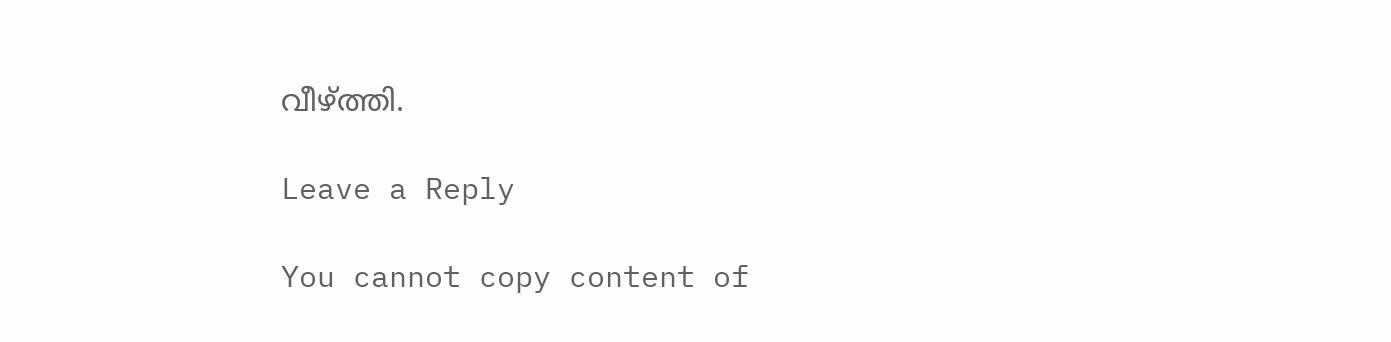വീഴ്ത്തി.

Leave a Reply

You cannot copy content of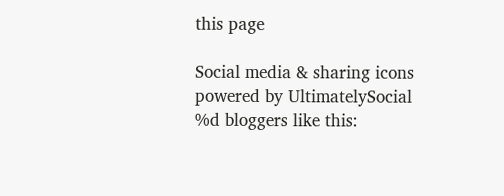this page

Social media & sharing icons powered by UltimatelySocial
%d bloggers like this: